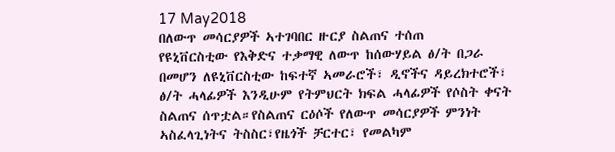17 May2018
በለውጥ መሳርያዎች ኣተገባበር ዙርያ ስልጠና ተሰጠ
የዩኒቨርስቲው የእቅድና ተቃማዊ ለውጥ ከሰውሃይል ፅ/ት በጋራ በመሆን ለዩኒቨርስቲው ከፍተኛ ኣመራሮች፣ ዲኖችና ዳይረክተሮች፣ ፅ/ት ሓላፊዎች እንዲሁም የትምህርት ክፍል ሓላፊዎች የሶስት ቀናት ስልጠና ሰጥቷል።የስልጠና ርዕሶች የለውጥ መሳርያዎች ምንነት ኣስፈላጊነትና ትስስር፣የዜጎች ቻርተር፣ የመልካም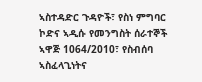ኣስተዳድር ጉዳዮች፣ የስነ ምግባር ኮድና ኣዲሱ የመንግስት ሰራተኞች ኣዋጅ 1064/2010፣ የስብሰባ ኣስፈላጊነትና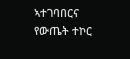ኣተገባበርና የውጤት ተኮር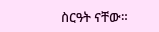ስርዓት ናቸው።